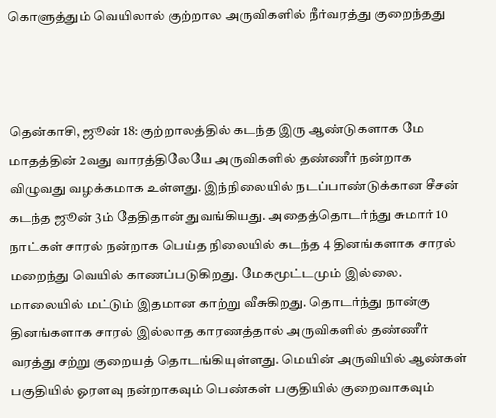கொளுத்தும் வெயிலால் குற்றால அருவிகளில் நீர்வரத்து குறைந்தது



தென்காசி, ஜூன் 18: குற்றாலத்தில் கடந்த இரு ஆண்டுகளாக மே மாதத்தின் 2வது வாரத்திலேயே அருவிகளில் தண்ணீர் நன்றாக விழுவது வழக்கமாக உள்ளது. இந்நிலையில் நடப்பாண்டுக்கான சீசன் கடந்த ஜூன் 3ம் தேதிதான் துவங்கியது. அதைத்தொடர்ந்து சுமார் 10 நாட்கள் சாரல் நன்றாக பெய்த நிலையில் கடந்த 4 தினங்களாக சாரல் மறைந்து வெயில் காணப்படுகிறது. மேகமூட்டமும் இல்லை. மாலையில் மட்டும் இதமான காற்று வீசுகிறது. தொடர்ந்து நான்கு தினங்களாக சாரல் இல்லாத காரணத்தால் அருவிகளில் தண்ணீர் வரத்து சற்று குறையத் தொடங்கியுள்ளது. மெயின் அருவியில் ஆண்கள் பகுதியில் ஓரளவு நன்றாகவும் பெண்கள் பகுதியில் குறைவாகவும்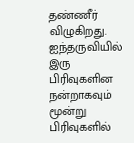தண்ணீர் விழுகிறது. ஐந்தருவியில் இரு பிரிவுகளின நன்றாகவும் மூன்று பிரிவுகளில்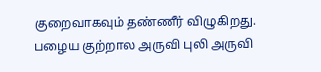குறைவாகவும் தண்ணீர் விழுகிறது. பழைய குற்றால அருவி புலி அருவி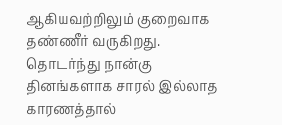ஆகியவற்றிலும் குறைவாக தண்ணீர் வருகிறது. தொடர்ந்து நான்கு தினங்களாக சாரல் இல்லாத காரணத்தால்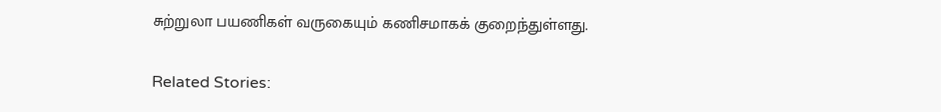சுற்றுலா பயணிகள் வருகையும் கணிசமாகக் குறைந்துள்ளது.

Related Stories: